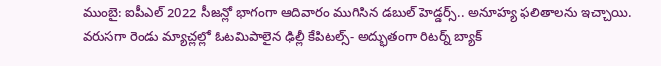ముంబై: ఐపీఎల్ 2022 సీజన్లో భాగంగా ఆదివారం ముగిసిన డబుల్ హెడ్డర్స్.. అనూహ్య ఫలితాలను ఇచ్చాయి. వరుసగా రెండు మ్యాచ్లల్లో ఓటమిపాలైన ఢిల్లీ కేపిటల్స్- అద్భుతంగా రిటర్న్ బ్యాక్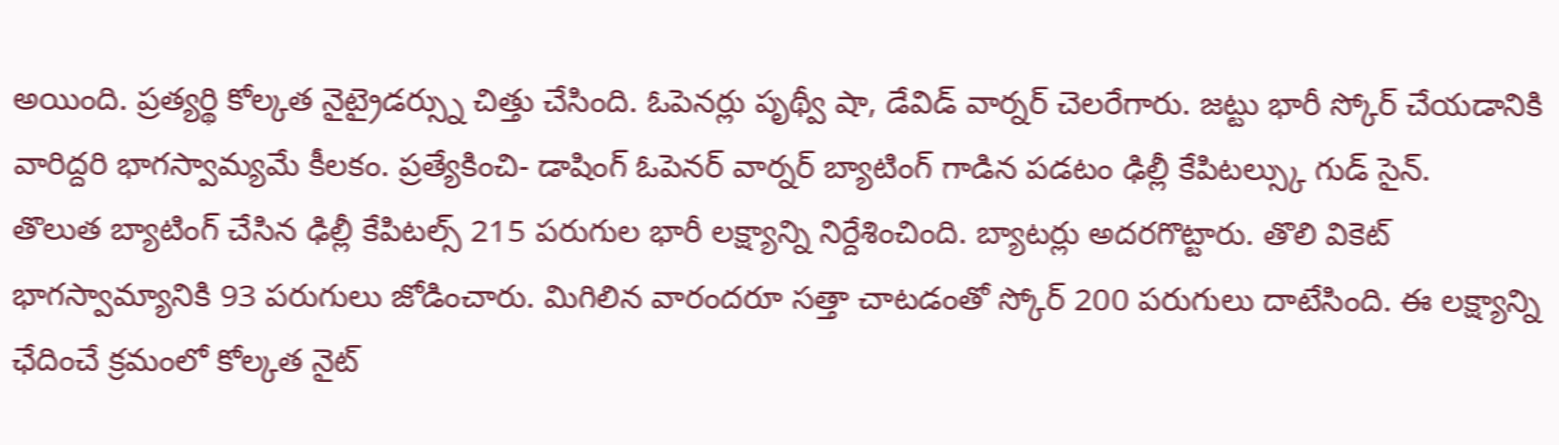అయింది. ప్రత్యర్థి కోల్కత నైట్రైడర్స్ను చిత్తు చేసింది. ఓపెనర్లు పృథ్వీ షా, డేవిడ్ వార్నర్ చెలరేగారు. జట్టు భారీ స్కోర్ చేయడానికి వారిద్దరి భాగస్వామ్యమే కీలకం. ప్రత్యేకించి- డాషింగ్ ఓపెనర్ వార్నర్ బ్యాటింగ్ గాడిన పడటం ఢిల్లీ కేపిటల్స్కు గుడ్ సైన్.
తొలుత బ్యాటింగ్ చేసిన ఢిల్లీ కేపిటల్స్ 215 పరుగుల భారీ లక్ష్యాన్ని నిర్దేశించింది. బ్యాటర్లు అదరగొట్టారు. తొలి వికెట్ భాగస్వామ్యానికి 93 పరుగులు జోడించారు. మిగిలిన వారందరూ సత్తా చాటడంతో స్కోర్ 200 పరుగులు దాటేసింది. ఈ లక్ష్యాన్ని ఛేదించే క్రమంలో కోల్కత నైట్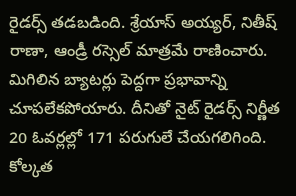రైడర్స్ తడబడింది. శ్రేయాస్ అయ్యర్, నితీష్ రాణా, ఆండ్రీ రస్సెల్ మాత్రమే రాణించారు. మిగిలిన బ్యాటర్లు పెద్దగా ప్రభావాన్ని చూపలేకపోయారు. దీనితో నైట్ రైడర్స్ నిర్ణీత 20 ఓవర్లల్లో 171 పరుగులే చేయగలిగింది.
కోల్కత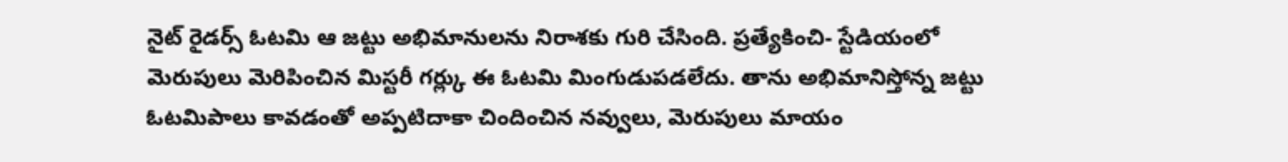నైట్ రైడర్స్ ఓటమి ఆ జట్టు అభిమానులను నిరాశకు గురి చేసింది. ప్రత్యేకించి- స్టేడియంలో మెరుపులు మెరిపించిన మిస్టరీ గర్ల్కు ఈ ఓటమి మింగుడుపడలేదు. తాను అభిమానిస్తోన్న జట్టు ఓటమిపాలు కావడంతో అప్పటిదాకా చిందించిన నవ్వులు, మెరుపులు మాయం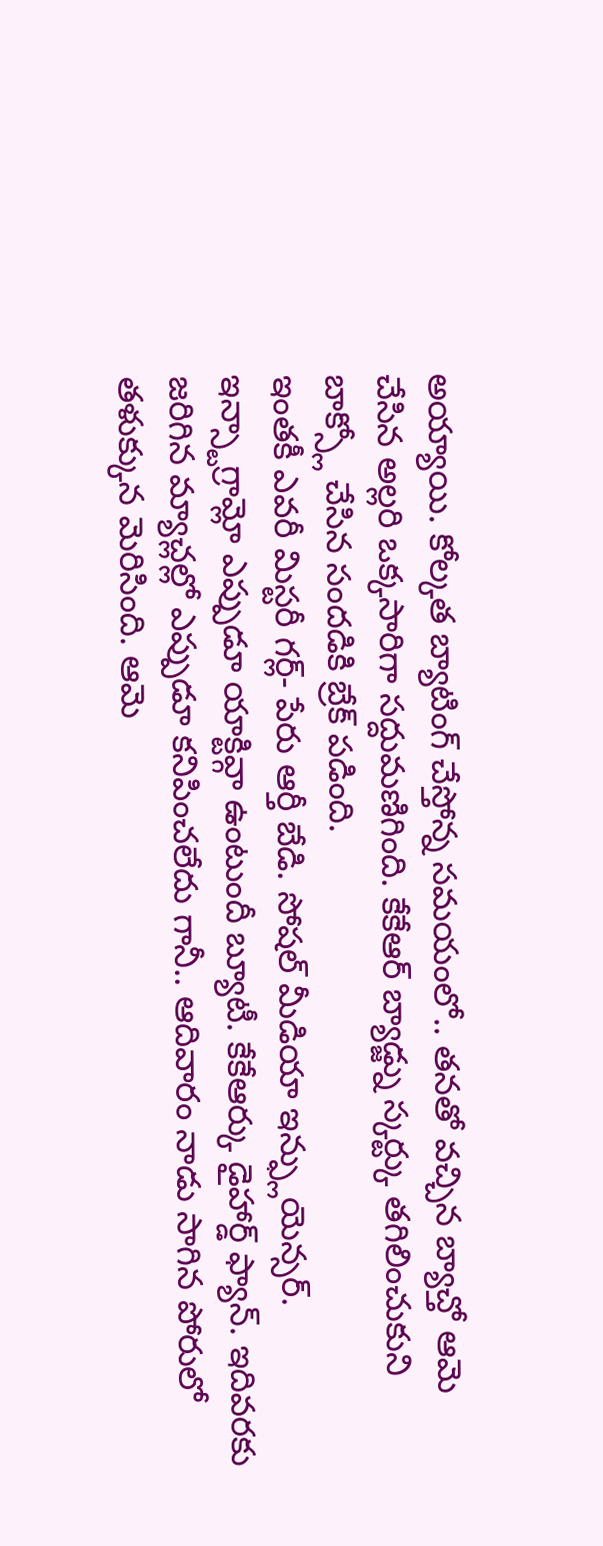అయ్యాయి. కోల్కత బ్యాటింగ్ చేస్తోన్న సమయంలో.. తనతో వచ్చిన బ్యాచ్తో ఆమె చేసిన అల్లరి ఒక్కసారిగా సద్దుమణిగింది. కేకేఆర్ బ్యాడ్జ్ను స్కర్ట్కు తగిలించుకుని బాక్స్లో చేసిన సందడికి బ్రేక్ పడింది.
ఇంతకీ ఎవరీ మిస్టరీ గర్ల్- పేరు ఆర్తీ బేడి. సోషల్ మీడియా ఇన్ఫ్లుయెన్సర్. ఇన్స్టాగ్రామ్లో ఎప్పుడూ యాక్టివ్గా ఉంటుందీ బ్యూటీ. కేకేఆర్కు డైహార్డ్ ఫ్యాన్. ఇదివరకు జరిగిన మ్యాచ్లల్లో ఎప్పుడూ కనిపించలేదు గానీ.. ఆదివారం నాడు సాగిన పోరులో తళుక్కున మెరిసింది. ఆమె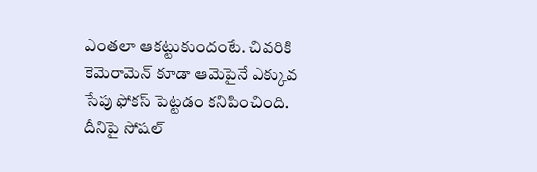ఎంతలా ఆకట్టుకుందంటే. చివరికి కెమెరామెన్ కూడా ఆమెపైనే ఎక్కువ సేపు ఫోకస్ పెట్టడం కనిపించింది. దీనిపై సోషల్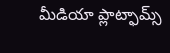మీడియా ప్లాట్ఫామ్స్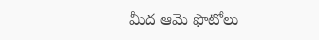మీద ఆమె ఫొటోలు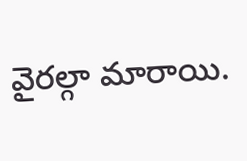వైరల్గా మారాయి.